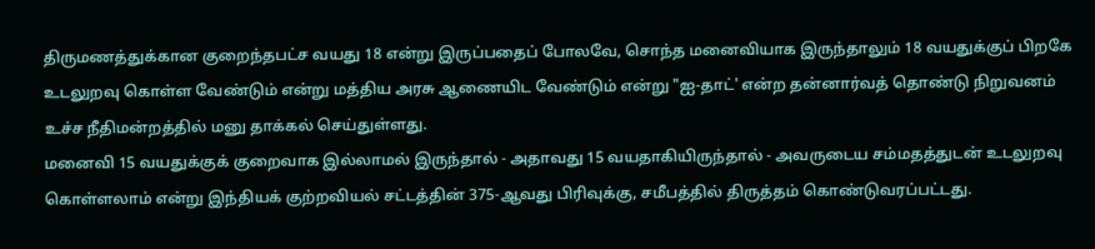திருமணத்துக்கான குறைந்தபட்ச வயது 18 என்று இருப்பதைப் போலவே, சொந்த மனைவியாக இருந்தாலும் 18 வயதுக்குப் பிறகே உடலுறவு கொள்ள வேண்டும் என்று மத்திய அரசு ஆணையிட வேண்டும் என்று "ஐ-தாட்' என்ற தன்னார்வத் தொண்டு நிறுவனம் உச்ச நீதிமன்றத்தில் மனு தாக்கல் செய்துள்ளது.
மனைவி 15 வயதுக்குக் குறைவாக இல்லாமல் இருந்தால் - அதாவது 15 வயதாகியிருந்தால் - அவருடைய சம்மதத்துடன் உடலுறவு கொள்ளலாம் என்று இந்தியக் குற்றவியல் சட்டத்தின் 375-ஆவது பிரிவுக்கு, சமீபத்தில் திருத்தம் கொண்டுவரப்பட்டது.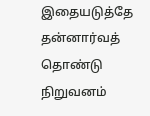இதையடுத்தே தன்னார்வத் தொண்டு நிறுவனம்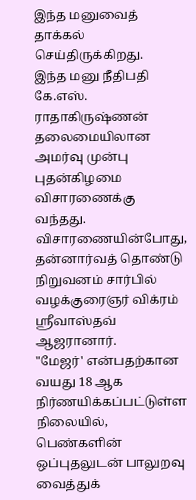இந்த மனுவைத் தாக்கல் செய்திருக்கிறது.
இந்த மனு நீதிபதி கே.எஸ். ராதாகிருஷ்ணன் தலைமையிலான அமர்வு முன்பு புதன்கிழமை விசாரணைக்கு வந்தது. விசாரணையின்போது, தன்னார்வத் தொண்டு நிறுவனம் சார்பில் வழக்குரைஞர் விக்ரம் ஸ்ரீவாஸ்தவ் ஆஜரானார்.
"மேஜர்' என்பதற்கான வயது 18 ஆக நிர்ணயிக்கப்பட்டுள்ள நிலையில், பெண்களின் ஒப்புதலுடன் பாலுறவு வைத்துக்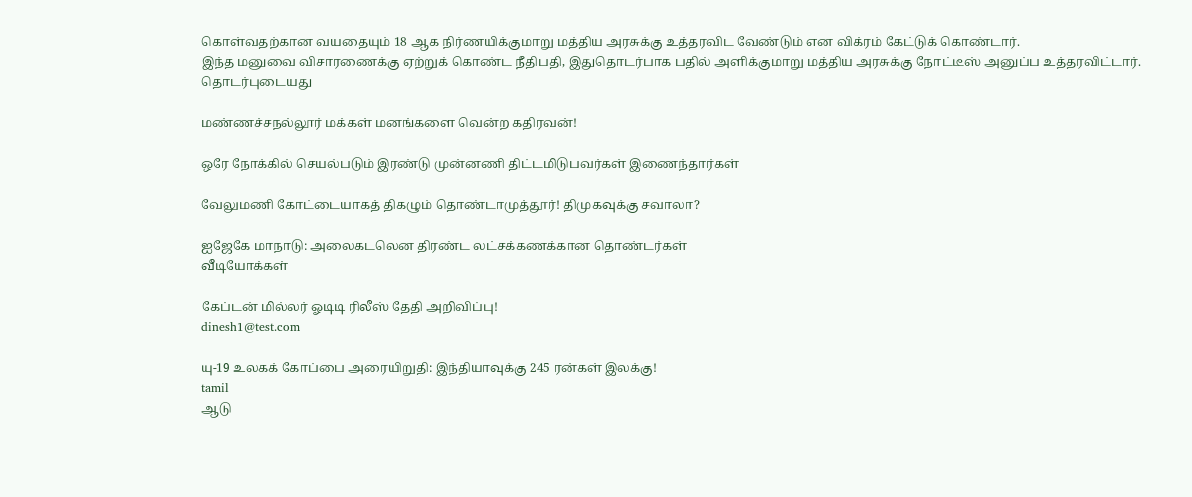கொள்வதற்கான வயதையும் 18 ஆக நிர்ணயிக்குமாறு மத்திய அரசுக்கு உத்தரவிட வேண்டும் என விக்ரம் கேட்டுக் கொண்டார்.
இந்த மனுவை விசாரணைக்கு ஏற்றுக் கொண்ட நீதிபதி, இதுதொடர்பாக பதில் அளிக்குமாறு மத்திய அரசுக்கு நோட்டீஸ் அனுப்ப உத்தரவிட்டார்.
தொடர்புடையது

மண்ணச்சநல்லூர் மக்கள் மனங்களை வென்ற கதிரவன்!

ஒரே நோக்கில் செயல்படும் இரண்டு முன்னணி திட்டமிடுபவர்கள் இணைந்தார்கள்

வேலுமணி கோட்டையாகத் திகழும் தொண்டாமுத்தூர்! திமுகவுக்கு சவாலா?

ஐஜேகே மாநாடு: அலைகடலென திரண்ட லட்சக்கணக்கான தொண்டர்கள்
வீடியோக்கள்

கேப்டன் மில்லர் ஓடிடி ரிலீஸ் தேதி அறிவிப்பு!
dinesh1@test.com

யு-19 உலகக் கோப்பை அரையிறுதி: இந்தியாவுக்கு 245 ரன்கள் இலக்கு!
tamil
ஆடு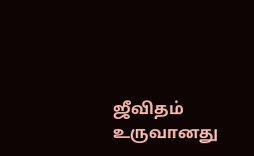ஜீவிதம் உருவானது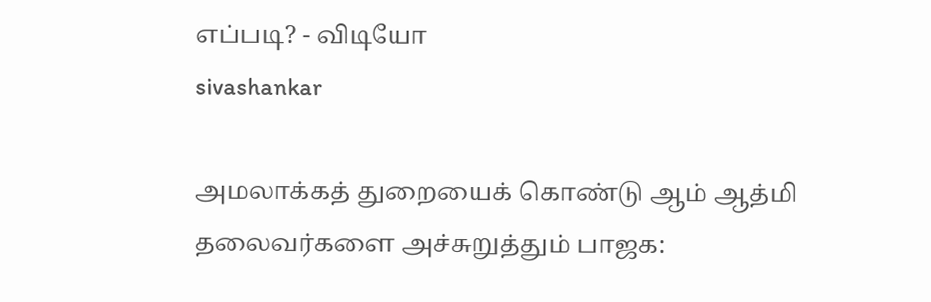எப்படி? - விடியோ
sivashankar

அமலாக்கத் துறையைக் கொண்டு ஆம் ஆத்மி தலைவர்களை அச்சுறுத்தும் பாஜக: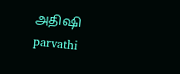அதிஷி
parvathi